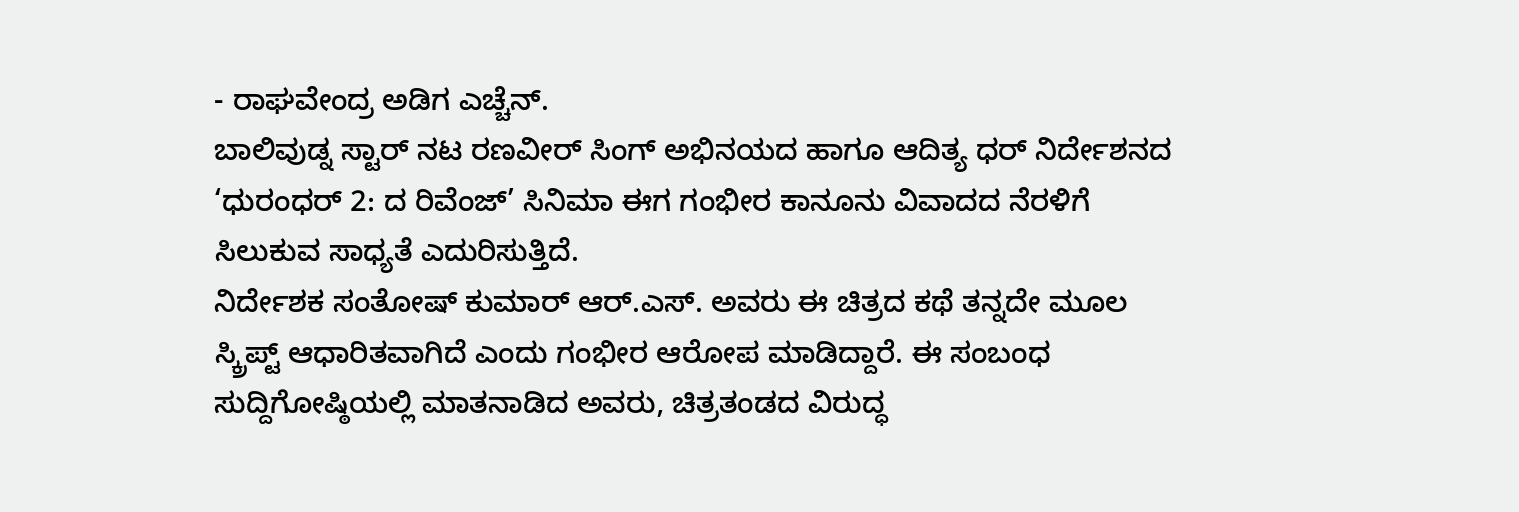- ರಾಘವೇಂದ್ರ ಅಡಿಗ ಎಚ್ಚೆನ್.
ಬಾಲಿವುಡ್ನ ಸ್ಟಾರ್ ನಟ ರಣವೀರ್ ಸಿಂಗ್ ಅಭಿನಯದ ಹಾಗೂ ಆದಿತ್ಯ ಧರ್ ನಿರ್ದೇಶನದ ‘ಧುರಂಧರ್ 2: ದ ರಿವೆಂಜ್’ ಸಿನಿಮಾ ಈಗ ಗಂಭೀರ ಕಾನೂನು ವಿವಾದದ ನೆರಳಿಗೆ ಸಿಲುಕುವ ಸಾಧ್ಯತೆ ಎದುರಿಸುತ್ತಿದೆ.
ನಿರ್ದೇಶಕ ಸಂತೋಷ್ ಕುಮಾರ್ ಆರ್.ಎಸ್. ಅವರು ಈ ಚಿತ್ರದ ಕಥೆ ತನ್ನದೇ ಮೂಲ ಸ್ಕ್ರಿಪ್ಟ್ ಆಧಾರಿತವಾಗಿದೆ ಎಂದು ಗಂಭೀರ ಆರೋಪ ಮಾಡಿದ್ದಾರೆ. ಈ ಸಂಬಂಧ ಸುದ್ದಿಗೋಷ್ಠಿಯಲ್ಲಿ ಮಾತನಾಡಿದ ಅವರು, ಚಿತ್ರತಂಡದ ವಿರುದ್ಧ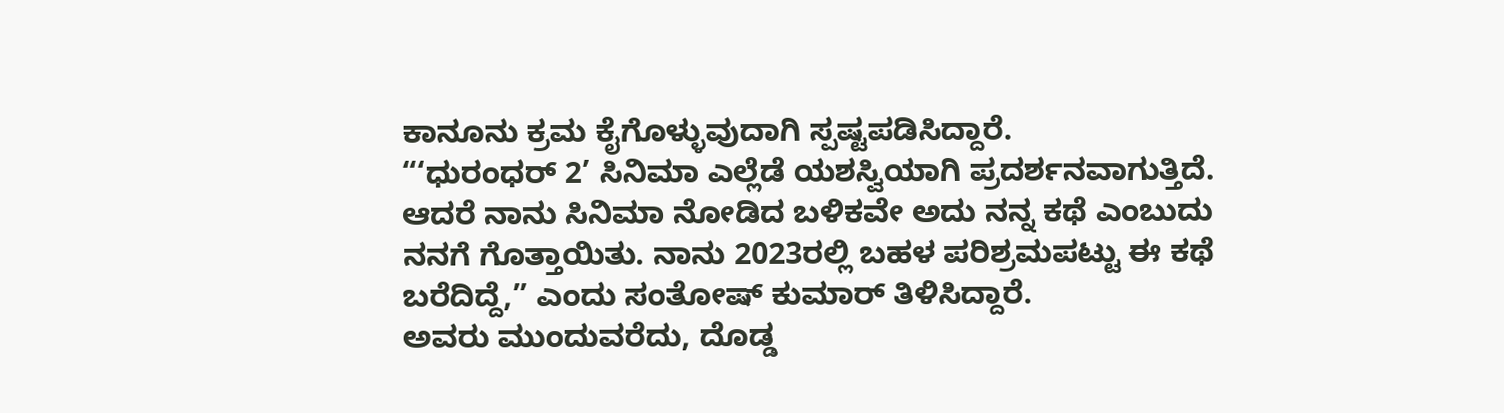ಕಾನೂನು ಕ್ರಮ ಕೈಗೊಳ್ಳುವುದಾಗಿ ಸ್ಪಷ್ಟಪಡಿಸಿದ್ದಾರೆ.
“‘ಧುರಂಧರ್ 2’ ಸಿನಿಮಾ ಎಲ್ಲೆಡೆ ಯಶಸ್ವಿಯಾಗಿ ಪ್ರದರ್ಶನವಾಗುತ್ತಿದೆ. ಆದರೆ ನಾನು ಸಿನಿಮಾ ನೋಡಿದ ಬಳಿಕವೇ ಅದು ನನ್ನ ಕಥೆ ಎಂಬುದು ನನಗೆ ಗೊತ್ತಾಯಿತು. ನಾನು 2023ರಲ್ಲಿ ಬಹಳ ಪರಿಶ್ರಮಪಟ್ಟು ಈ ಕಥೆ ಬರೆದಿದ್ದೆ,” ಎಂದು ಸಂತೋಷ್ ಕುಮಾರ್ ತಿಳಿಸಿದ್ದಾರೆ.
ಅವರು ಮುಂದುವರೆದು, ದೊಡ್ಡ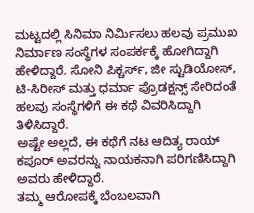ಮಟ್ಟದಲ್ಲಿ ಸಿನಿಮಾ ನಿರ್ಮಿಸಲು ಹಲವು ಪ್ರಮುಖ ನಿರ್ಮಾಣ ಸಂಸ್ಥೆಗಳ ಸಂಪರ್ಕಕ್ಕೆ ಹೋಗಿದ್ದಾಗಿ ಹೇಳಿದ್ದಾರೆ. ಸೋನಿ ಪಿಕ್ಚರ್ಸ್, ಜೀ ಸ್ಟುಡಿಯೋಸ್, ಟಿ-ಸಿರೀಸ್ ಮತ್ತು ಧರ್ಮಾ ಪ್ರೊಡಕ್ಷನ್ಸ್ ಸೇರಿದಂತೆ ಹಲವು ಸಂಸ್ಥೆಗಳಿಗೆ ಈ ಕಥೆ ವಿವರಿಸಿದ್ದಾಗಿ ತಿಳಿಸಿದ್ದಾರೆ.
ಅಷ್ಟೇ ಅಲ್ಲದೆ, ಈ ಕಥೆಗೆ ನಟ ಆದಿತ್ಯ ರಾಯ್ ಕಪೂರ್ ಅವರನ್ನು ನಾಯಕನಾಗಿ ಪರಿಗಣಿಸಿದ್ದಾಗಿ ಅವರು ಹೇಳಿದ್ದಾರೆ.
ತಮ್ಮ ಆರೋಪಕ್ಕೆ ಬೆಂಬಲವಾಗಿ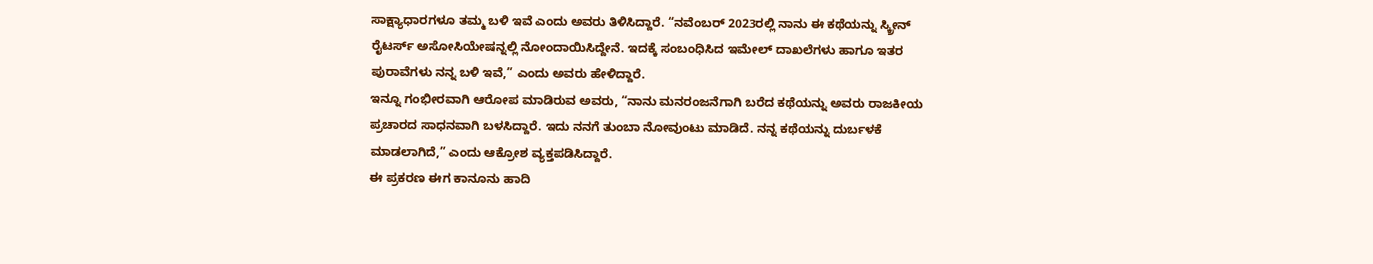ಸಾಕ್ಷ್ಯಾಧಾರಗಳೂ ತಮ್ಮ ಬಳಿ ಇವೆ ಎಂದು ಅವರು ತಿಳಿಸಿದ್ದಾರೆ. “ನವೆಂಬರ್ 2023ರಲ್ಲಿ ನಾನು ಈ ಕಥೆಯನ್ನು ಸ್ಕ್ರೀನ್ ರೈಟರ್ಸ್ ಅಸೋಸಿಯೇಷನ್ನಲ್ಲಿ ನೋಂದಾಯಿಸಿದ್ದೇನೆ. ಇದಕ್ಕೆ ಸಂಬಂಧಿಸಿದ ಇಮೇಲ್ ದಾಖಲೆಗಳು ಹಾಗೂ ಇತರ ಪುರಾವೆಗಳು ನನ್ನ ಬಳಿ ಇವೆ,” ಎಂದು ಅವರು ಹೇಳಿದ್ದಾರೆ.
ಇನ್ನೂ ಗಂಭೀರವಾಗಿ ಆರೋಪ ಮಾಡಿರುವ ಅವರು, “ನಾನು ಮನರಂಜನೆಗಾಗಿ ಬರೆದ ಕಥೆಯನ್ನು ಅವರು ರಾಜಕೀಯ ಪ್ರಚಾರದ ಸಾಧನವಾಗಿ ಬಳಸಿದ್ದಾರೆ. ಇದು ನನಗೆ ತುಂಬಾ ನೋವುಂಟು ಮಾಡಿದೆ. ನನ್ನ ಕಥೆಯನ್ನು ದುರ್ಬಳಕೆ ಮಾಡಲಾಗಿದೆ,” ಎಂದು ಆಕ್ರೋಶ ವ್ಯಕ್ತಪಡಿಸಿದ್ದಾರೆ.
ಈ ಪ್ರಕರಣ ಈಗ ಕಾನೂನು ಹಾದಿ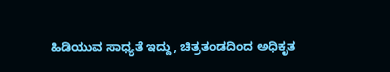ಹಿಡಿಯುವ ಸಾಧ್ಯತೆ ಇದ್ದು, ಚಿತ್ರತಂಡದಿಂದ ಅಧಿಕೃತ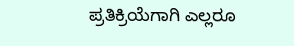ಪ್ರತಿಕ್ರಿಯೆಗಾಗಿ ಎಲ್ಲರೂ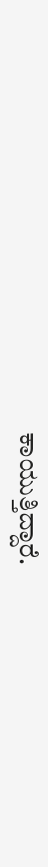ಕಾಯುತ್ತಿದ್ದಾರೆ.